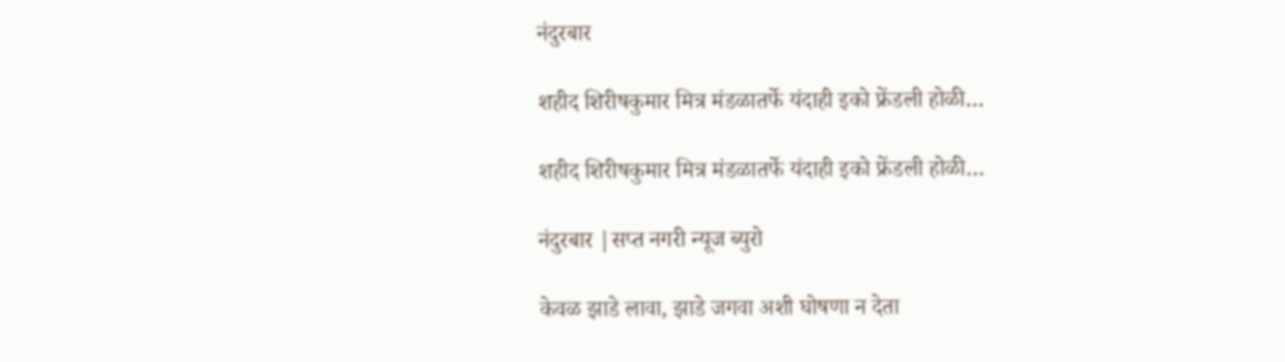नंदुरबार

शहीद शिरीषकुमार मित्र मंडळातर्फे यंदाही इको फ्रेंडली होळी…

शहीद शिरीषकुमार मित्र मंडळातर्फे यंदाही इको फ्रेंडली होळी…

नंदुरबार |सप्त नगरी न्यूज ब्युरो

केवळ झाडे लावा, झाडे जगवा अशी घोषणा न देता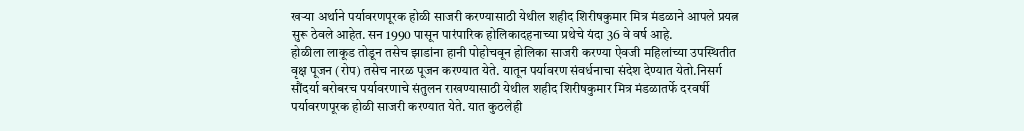खऱ्या अर्थाने पर्यावरणपूरक होळी साजरी करण्यासाठी येथील शहीद शिरीषकुमार मित्र मंडळाने आपले प्रयत्न सुरू ठेवले आहेत. सन 1990 पासून पारंपारिक होलिकादहनाच्या प्रथेचे यंदा 36 वे वर्ष आहे.
होळीला लाकूड तोडून तसेच झाडांना हानी पोहोचवून होलिका साजरी करण्या ऐवजी महिलांच्या उपस्थितीत वृक्ष पूजन (रोप) तसेच नारळ पूजन करण्यात येते. यातून पर्यावरण संवर्धनाचा संदेश देण्यात येतो.निसर्ग सौंदर्या बरोबरच पर्यावरणाचे संतुलन राखण्यासाठी येथील शहीद शिरीषकुमार मित्र मंडळातर्फे दरवर्षी पर्यावरणपूरक होळी साजरी करण्यात येते. यात कुठलेही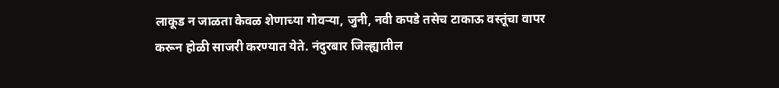लाकूड न जाळता केवळ शेणाच्या गोवऱ्या, जुनी, नवी कपडे तसेच टाकाऊ वस्तूंचा वापर करून होळी साजरी करण्यात येते. नंदुरबार जिल्ह्यातील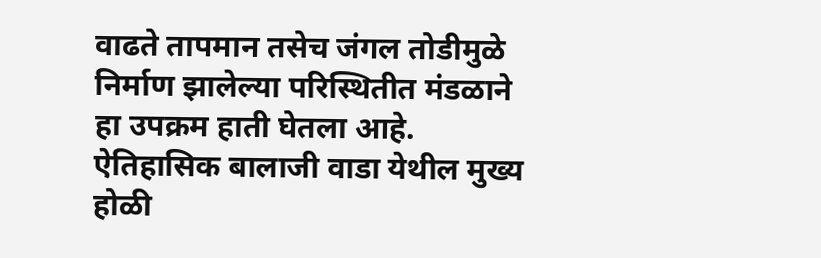वाढते तापमान तसेच जंगल तोडीमुळे निर्माण झालेल्या परिस्थितीत मंडळाने हा उपक्रम हाती घेतला आहे. ऐतिहासिक बालाजी वाडा येथील मुख्य होळी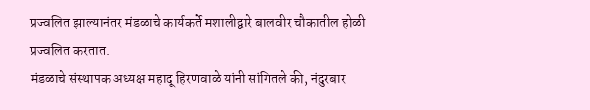प्रज्वलित झाल्यानंतर मंडळाचे कार्यकर्ते मशालीद्वारे बालवीर चौकातील होळी प्रज्वलित करतात.
मंडळाचे संस्थापक अध्यक्ष महादू हिरणवाळे यांनी सांगितले की, नंदुरबार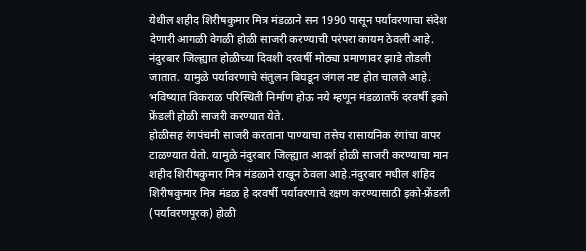येथील शहीद शिरीषकुमार मित्र मंडळाने सन 1990 पासून पर्यावरणाचा संदेश देणारी आगळी वेगळी होळी साजरी करण्याची परंपरा कायम ठेवली आहे. नंदुरबार जिल्ह्यात होळीच्या दिवशी दरवर्षी मोठ्या प्रमाणावर झाडे तोडली जातात. यामुळे पर्यावरणाचे संतुलन बिघडून जंगल नष्ट होत चालले आहे. भविष्यात विकराळ परिस्थिती निर्माण होऊ नये म्हणून मंडळातर्फे दरवर्षी इको फ्रेंडली होळी साजरी करण्यात येते.
होळीसह रंगपंचमी साजरी करताना पाण्याचा तसेच रासायनिक रंगांचा वापर टाळण्यात येतो. यामुळे नंदुरबार जिल्ह्यात आदर्श होळी साजरी करण्याचा मान शहीद शिरीषकुमार मित्र मंडळाने राखून ठेवला आहे.नंदुरबार मधील शहिद शिरीषकुमार मित्र मंडळ हे दरवर्षी पर्यावरणाचे रक्षण करण्यासाठी इको-फ्रेंडली (पर्यावरणपूरक) होळी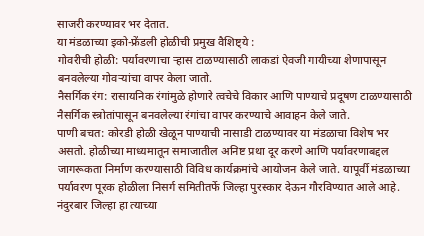साजरी करण्यावर भर देतात.
या मंडळाच्या इको-फ्रेंडली होळीची प्रमुख वैशिष्ट्ये :
गोवरीची होळी: पर्यावरणाचा ऱ्हास टाळण्यासाठी लाकडां ऐवजी गायीच्या शेणापासून बनवलेल्या गोवऱ्यांचा वापर केला जातो.
नैसर्गिक रंग: रासायनिक रंगांमुळे होणारे त्वचेचे विकार आणि पाण्याचे प्रदूषण टाळण्यासाठी नैसर्गिक स्त्रोतांपासून बनवलेल्या रंगांचा वापर करण्याचे आवाहन केले जाते.
पाणी बचत: कोरडी होळी खेळून पाण्याची नासाडी टाळण्यावर या मंडळाचा विशेष भर असतो. होळीच्या माध्यमातून समाजातील अनिष्ट प्रथा दूर करणे आणि पर्यावरणाबद्दल जागरूकता निर्माण करण्यासाठी विविध कार्यक्रमांचे आयोजन केले जाते. यापूर्वी मंडळाच्या पर्यावरण पूरक होळीला निसर्ग समितीतर्फे जिल्हा पुरस्कार देऊन गौरविण्यात आले आहे.
नंदुरबार जिल्हा हा त्याच्या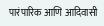पारंपारिक आणि आदिवासी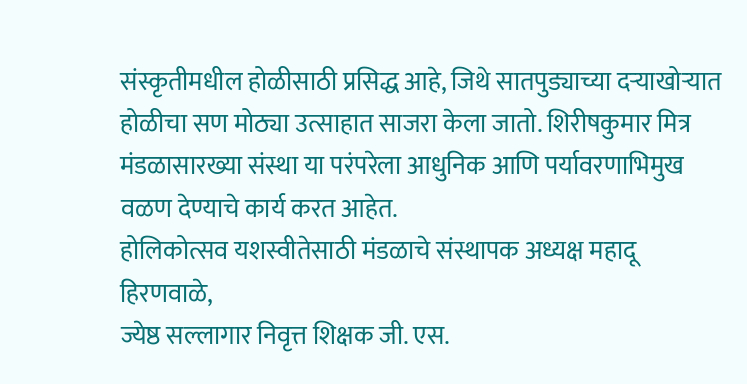संस्कृतीमधील होळीसाठी प्रसिद्ध आहे, जिथे सातपुड्याच्या दऱ्याखोऱ्यात होळीचा सण मोठ्या उत्साहात साजरा केला जातो. शिरीषकुमार मित्र मंडळासारख्या संस्था या परंपरेला आधुनिक आणि पर्यावरणाभिमुख वळण देण्याचे कार्य करत आहेत.
होलिकोत्सव यशस्वीतेसाठी मंडळाचे संस्थापक अध्यक्ष महादू हिरणवाळे,
ज्येष्ठ सल्लागार निवृत्त शिक्षक जी. एस.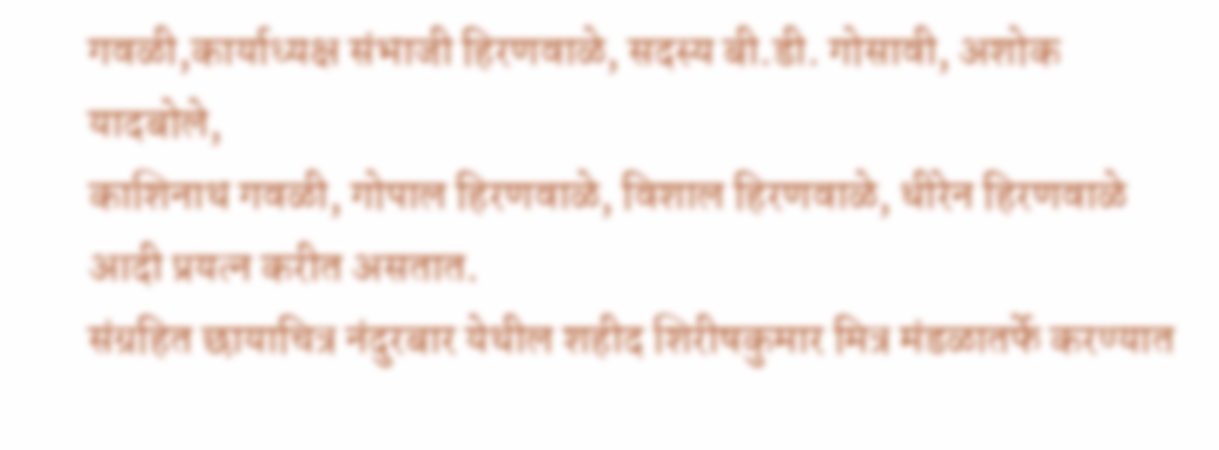गवळी,कार्याध्यक्ष संभाजी हिरणवाळे, सदस्य बी.डी. गोसावी, अशोक यादबोले,
काशिनाथ गवळी, गोपाल हिरणवाळे, विशाल हिरणवाळे, धीरेन हिरणवाळे
आदी प्रयत्न करीत असतात.
संग्रहित छायाचित्र नंदुरबार येथील शहीद शिरीषकुमार मित्र मंडळातर्फे करण्यात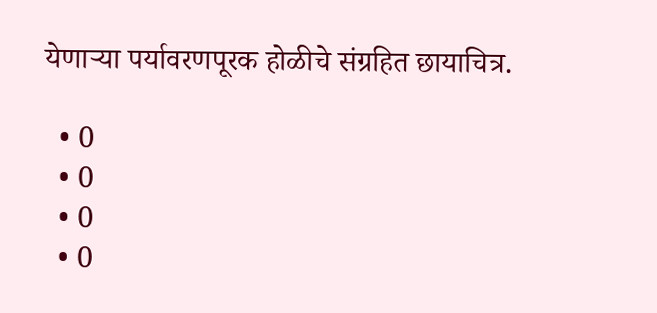येणाऱ्या पर्यावरणपूरक होळीचे संग्रहित छायाचित्र.

  • 0
  • 0
  • 0
  • 0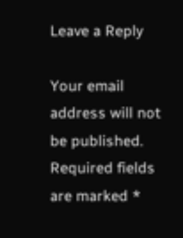Leave a Reply

Your email address will not be published. Required fields are marked *